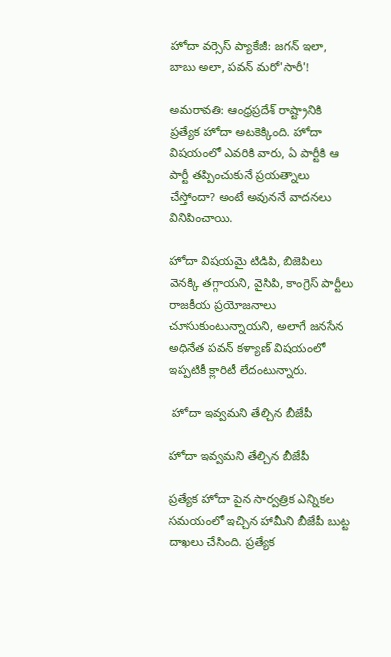హోదా వర్సెస్ ప్యాకేజీ: జగన్ ఇలా, బాబు అలా, పవన్ మరో'సారీ'!

అమరావతి: ఆంధ్రప్రదేశ్ రాష్ట్రానికి ప్రత్యేక హోదా అటకెక్కింది. హోదా విషయంలో ఎవరికి వారు, ఏ పార్టీకి ఆ పార్టీ తప్పించుకునే ప్రయత్నాలు చేస్తోందా? అంటే అవుననే వాదనలు వినిపించాయి.

హోదా విషయమై టిడిపి, బిజెపిలు వెనక్కి తగ్గాయని, వైసిపి, కాంగ్రెస్ పార్టీలు రాజకీయ ప్రయోజనాలు చూసుకుంటున్నాయని, అలాగే జనసేన అధినేత పవన్ కళ్యాణ్ విషయంలో ఇప్పటికీ క్లారిటీ లేదంటున్నారు.

 హోదా ఇవ్వమని తేల్చిన బీజేపీ

హోదా ఇవ్వమని తేల్చిన బీజేపీ

ప్రత్యేక హోదా పైన సార్వత్రిక ఎన్నికల సమయంలో ఇచ్చిన హామీని బీజేపీ బుట్ట దాఖలు చేసింది. ప్రత్యేక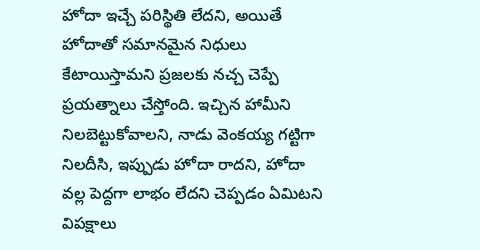హోదా ఇచ్చే పరిస్థితి లేదని, అయితే హోదాతో సమానమైన నిధులు కేటాయిస్తామని ప్రజలకు నచ్చ చెప్పే ప్రయత్నాలు చేస్తోంది. ఇచ్చిన హామీని నిలబెట్టుకోవాలని, నాడు వెంకయ్య గట్టిగా నిలదీసి, ఇప్పుడు హోదా రాదని, హోదా వల్ల పెద్దగా లాభం లేదని చెప్పడం ఏమిటని విపక్షాలు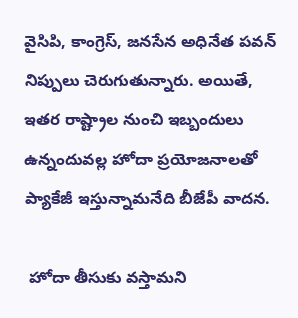వైసిపి, కాంగ్రెస్, జనసేన అధినేత పవన్ నిప్పులు చెరుగుతున్నారు. అయితే, ఇతర రాష్ట్రాల నుంచి ఇబ్బందులు ఉన్నందువల్ల హోదా ప్రయోజనాలతో ప్యాకేజీ ఇస్తున్నామనేది బీజేపీ వాదన.

 హోదా తీసుకు వస్తామని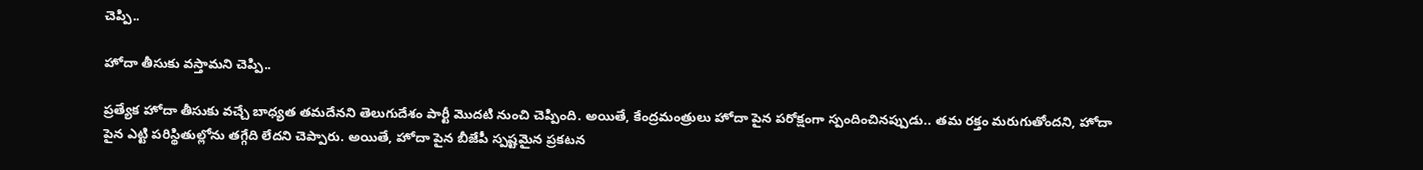చెప్పి..

హోదా తీసుకు వస్తామని చెప్పి..

ప్రత్యేక హోదా తీసుకు వచ్చే బాధ్యత తమదేనని తెలుగుదేశం పార్టీ మొదటి నుంచి చెప్పింది. అయితే, కేంద్రమంత్రులు హోదా పైన పరోక్షంగా స్పందించినప్పుడు.. తమ రక్తం మరుగుతోందని, హోదా పైన ఎట్టి పరిస్థితుల్లోను తగ్గేది లేదని చెప్పారు. అయితే, హోదా పైన బీజేపీ స్పష్టమైన ప్రకటన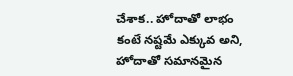చేశాక.. హోదాతో లాభం కంటే నష్టమే ఎక్కువ అని, హోదాతో సమానమైన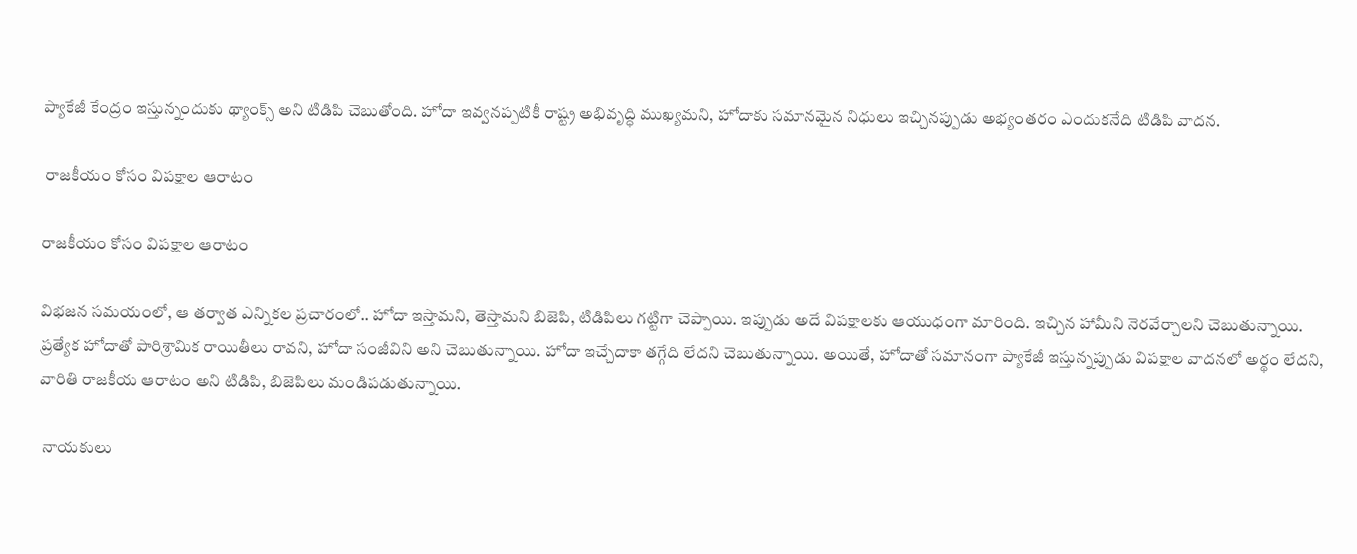ప్యాకేజీ కేంద్రం ఇస్తున్నందుకు థ్యాంక్స్ అని టిడిపి చెబుతోంది. హోదా ఇవ్వనప్పటికీ రాష్ట్ర అభివృద్ధి ముఖ్యమని, హోదాకు సమానమైన నిధులు ఇచ్చినప్పుడు అభ్యంతరం ఎందుకనేది టిడిపి వాదన.

 రాజకీయం కోసం విపక్షాల ఆరాటం

రాజకీయం కోసం విపక్షాల ఆరాటం

విభజన సమయంలో, ఆ తర్వాత ఎన్నికల ప్రచారంలో.. హోదా ఇస్తామని, తెస్తామని బిజెపి, టిడిపిలు గట్టిగా చెప్పాయి. ఇప్పుడు అదే విపక్షాలకు ఆయుధంగా మారింది. ఇచ్చిన హామీని నెరవేర్చాలని చెబుతున్నాయి. ప్రత్యేక హోదాతో పారిశ్రామిక రాయితీలు రావని, హోదా సంజీవిని అని చెబుతున్నాయి. హోదా ఇచ్చేదాకా తగ్గేది లేదని చెబుతున్నాయి. అయితే, హోదాతో సమానంగా ప్యాకేజీ ఇస్తున్నప్పుడు విపక్షాల వాదనలో అర్థం లేదని, వారితి రాజకీయ ఆరాటం అని టిడిపి, బిజెపిలు మండిపడుతున్నాయి.

 నాయకులు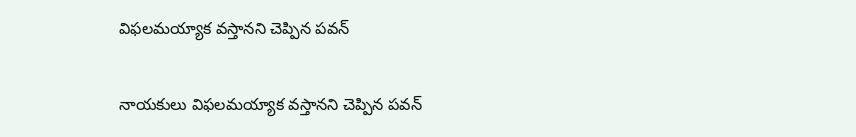విఫలమయ్యాక వస్తానని చెప్పిన పవన్

నాయకులు విఫలమయ్యాక వస్తానని చెప్పిన పవన్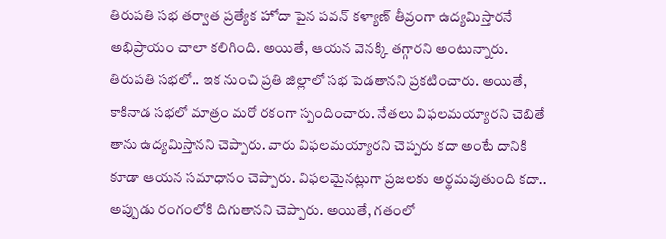తిరుపతి సభ తర్వాత ప్రత్యేక హోదా పైన పవన్ కళ్యాణ్ తీవ్రంగా ఉద్యమిస్తారనే అభిప్రాయం చాలా కలిగింది. అయితే, ఆయన వెనక్కి తగ్గారని అంటున్నారు. తిరుపతి సభలో.. ఇక నుంచి ప్రతి జిల్లాలో సభ పెడతానని ప్రకటించారు. అయితే, కాకినాడ సభలో మాత్రం మరో రకంగా స్పందించారు. నేతలు విఫలమయ్యారని చెబితే తాను ఉద్యమిస్తానని చెప్పారు. వారు విఫలమయ్యారని చెప్పరు కదా అంటే దానికి కూడా ఆయన సమాధానం చెప్పారు. విఫలమైనట్లుగా ప్రజలకు అర్థమవుతుంది కదా.. అప్పుడు రంగంలోకి దిగుతానని చెప్పారు. అయితే, గతంలో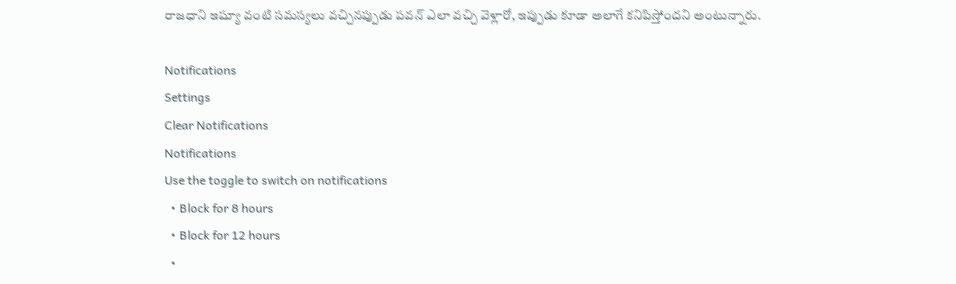రాజధాని ఇష్యూ వంటి సమస్యలు వచ్చినప్పుడు పవన్ ఎలా వచ్చి వెళ్లారో, ఇప్పుడు కూడా అలాగే కనిపిస్తోందని అంటున్నారు.

Notifications
Settings
Clear Notifications
Notifications
Use the toggle to switch on notifications
  • Block for 8 hours
  • Block for 12 hours
  •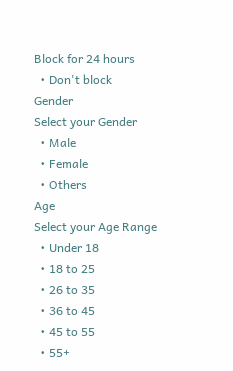Block for 24 hours
  • Don't block
Gender
Select your Gender
  • Male
  • Female
  • Others
Age
Select your Age Range
  • Under 18
  • 18 to 25
  • 26 to 35
  • 36 to 45
  • 45 to 55
  • 55+